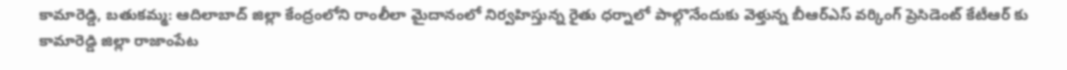కామారెడ్డి, బతుకమ్మ: ఆదిలాబాద్ జిల్లా కేంద్రంలోని రాంలీలా మైదానంలో నిర్వహిస్తున్న రైతు ధర్నాలో పాల్గొనేందుకు వెళ్తున్న బీఆర్ఎస్ వర్కింగ్ ప్రెసిడెంట్ కేటీఆర్ కు కామారెడ్డి జిల్లా రాజాంపేట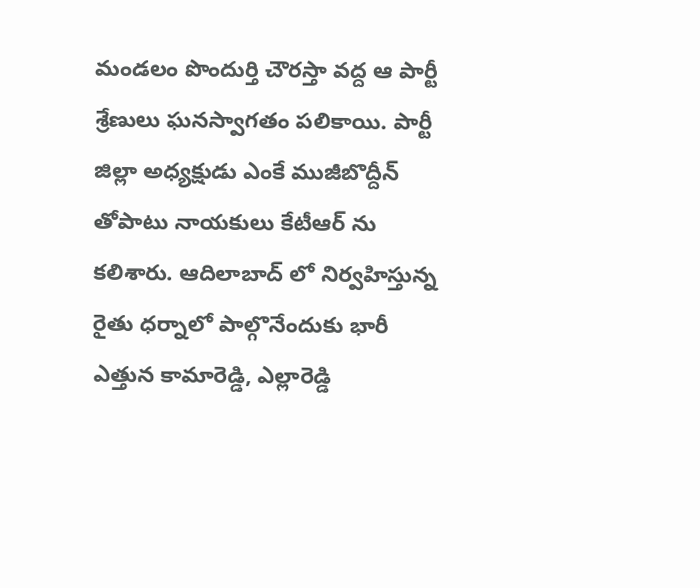మండలం పొందుర్తి చౌరస్తా వద్ద ఆ పార్టీ శ్రేణులు ఘనస్వాగతం పలికాయి. పార్టీ జిల్లా అధ్యక్షుడు ఎంకే ముజీబొద్దీన్ తోపాటు నాయకులు కేటీఆర్ ను కలిశారు. ఆదిలాబాద్ లో నిర్వహిస్తున్న రైతు ధర్నాలో పాల్గొనేందుకు భారీ ఎత్తున కామారెడ్డి, ఎల్లారెడ్డి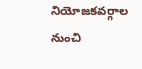నియోజకవర్గాల నుంచి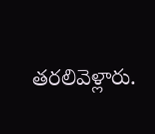తరలివెళ్లారు.